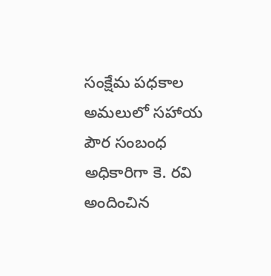సంక్షేమ పధకాల అమలులో సహాయ పౌర సంబంధ అధికారిగా కె. రవి అందించిన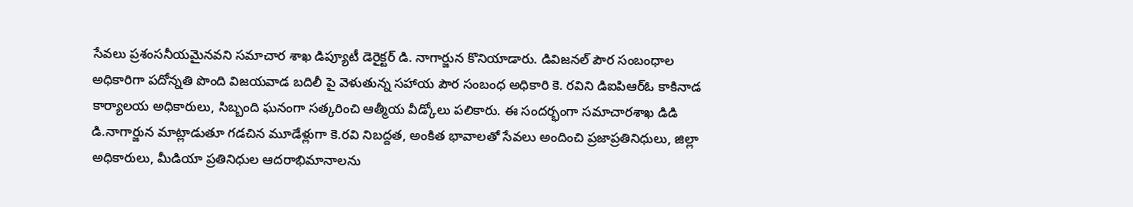సేవలు ప్రశంసనీయమైనవని సమాచార శాఖ డిప్యూటీ డెరైక్టర్ డి. నాగార్జున కొనియాడారు. డివిజనల్ పౌర సంబంధాల అధికారిగా పదోన్నతి పొంది విజయవాడ బదిలీ పై వెళుతున్న సహాయ పౌర సంబంధ అధికారి కె. రవిని డిఐపిఆర్ఓ కాకినాడ కార్యాలయ అధికారులు, సిబ్బంది ఘనంగా సత్కరించి ఆత్మీయ వీడ్కోలు పలికారు. ఈ సందర్భంగా సమాచారశాఖ డిడి డి.నాగార్జున మాట్లాడుతూ గడచిన మూడేళ్లుగా కె.రవి నిబద్దత, అంకిత భావాలతో సేవలు అందించి ప్రజాప్రతినిధులు, జిల్లా అధికారులు, మీడియా ప్రతినిధుల ఆదరాభిమానాలను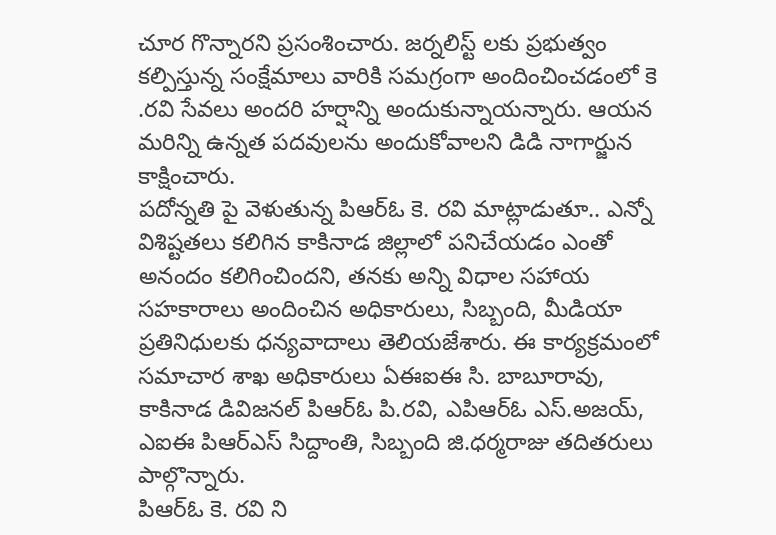చూర గొన్నారని ప్రసంశించారు. జర్నలిస్ట్ లకు ప్రభుత్వం కల్పిస్తున్న సంక్షేమాలు వారికి సమగ్రంగా అందించించడంలో కె .రవి సేవలు అందరి హర్షాన్ని అందుకున్నాయన్నారు. ఆయన మరిన్ని ఉన్నత పదవులను అందుకోవాలని డిడి నాగార్జున కాక్షించారు.
పదోన్నతి పై వెళుతున్న పిఆర్ఓ కె. రవి మాట్లాడుతూ.. ఎన్నో విశిష్టతలు కలిగిన కాకినాడ జిల్లాలో పనిచేయడం ఎంతో అనందం కలిగించిందని, తనకు అన్ని విధాల సహాయ సహకారాలు అందించిన అధికారులు, సిబ్బంది, మీడియా ప్రతినిధులకు ధన్యవాదాలు తెలియజేశారు. ఈ కార్యక్రమంలో సమాచార శాఖ అధికారులు ఏఈఐఈ సి. బాబూరావు, కాకినాడ డివిజనల్ పిఆర్ఓ పి.రవి, ఎపిఆర్ఓ ఎస్.అజయ్, ఎఐఈ పిఆర్ఎస్ సిద్దాంతి, సిబ్బంది జి.ధర్మరాజు తదితరులు పాల్గొన్నారు.
పిఆర్ఓ కె. రవి ని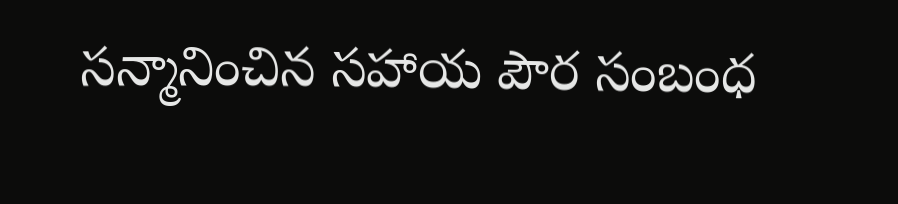సన్మానించిన సహాయ పౌర సంబంధ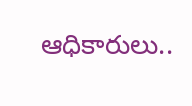ఆధికారులు..